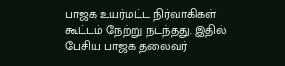பாஜக உயர்மட்ட நிர்வாகிகள் கூட்டம் நேற்று நடந்தது. இதில் பேசிய பாஜக தலைவர்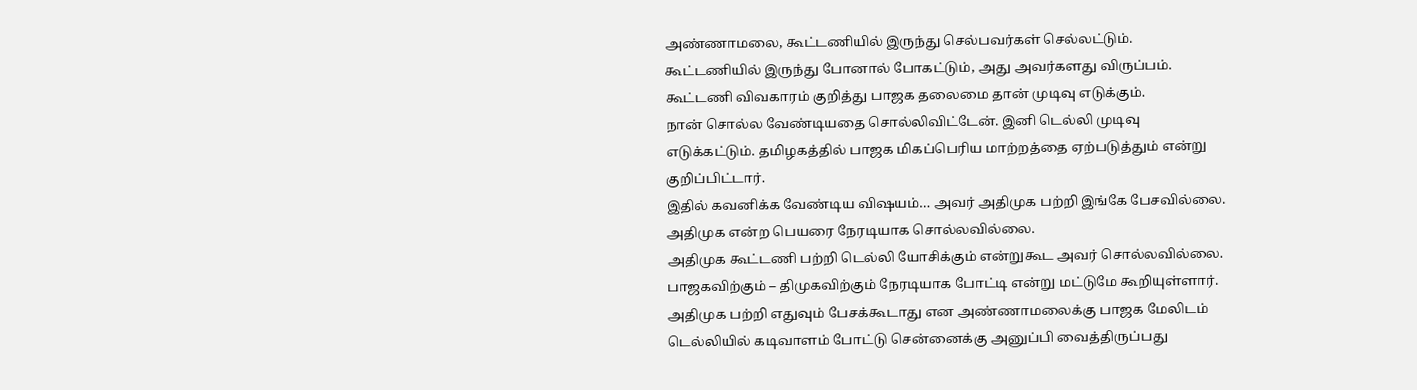அண்ணாமலை, கூட்டணியில் இருந்து செல்பவர்கள் செல்லட்டும். கூட்டணியில் இருந்து போனால் போகட்டும், அது அவர்களது விருப்பம். கூட்டணி விவகாரம் குறித்து பாஜக தலைமை தான் முடிவு எடுக்கும்.
நான் சொல்ல வேண்டியதை சொல்லிவிட்டேன். இனி டெல்லி முடிவு எடுக்கட்டும். தமிழகத்தில் பாஜக மிகப்பெரிய மாற்றத்தை ஏற்படுத்தும் என்று குறிப்பிட்டார்.
இதில் கவனிக்க வேண்டிய விஷயம்… அவர் அதிமுக பற்றி இங்கே பேசவில்லை. அதிமுக என்ற பெயரை நேரடியாக சொல்லவில்லை.
அதிமுக கூட்டணி பற்றி டெல்லி யோசிக்கும் என்றுகூட அவர் சொல்லவில்லை. பாஜகவிற்கும் – திமுகவிற்கும் நேரடியாக போட்டி என்று மட்டுமே கூறியுள்ளார்.
அதிமுக பற்றி எதுவும் பேசக்கூடாது என அண்ணாமலைக்கு பாஜக மேலிடம் டெல்லியில் கடிவாளம் போட்டு சென்னைக்கு அனுப்பி வைத்திருப்பது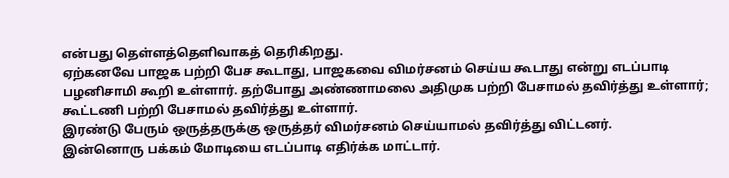என்பது தெள்ளத்தெளிவாகத் தெரிகிறது.
ஏற்கனவே பாஜக பற்றி பேச கூடாது, பாஜகவை விமர்சனம் செய்ய கூடாது என்று எடப்பாடி பழனிசாமி கூறி உள்ளார். தற்போது அண்ணாமலை அதிமுக பற்றி பேசாமல் தவிர்த்து உள்ளார்; கூட்டணி பற்றி பேசாமல் தவிர்த்து உள்ளார்.
இரண்டு பேரும் ஒருத்தருக்கு ஒருத்தர் விமர்சனம் செய்யாமல் தவிர்த்து விட்டனர்.
இன்னொரு பக்கம் மோடியை எடப்பாடி எதிர்க்க மாட்டார்.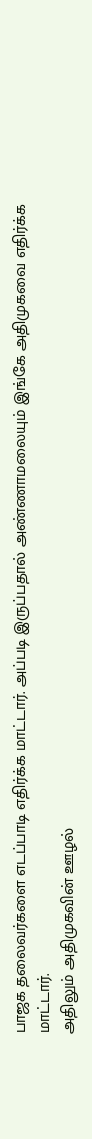பாஜக தலைவர்களை எடப்பாடி எதிர்க்க மாட்டார். அப்படி இருப்பதால் அண்ணாமலையும் இங்கே அதிமுகவை எதிர்க்க மாட்டார்.
அதிலும் அதிமுகவின் ஊழல்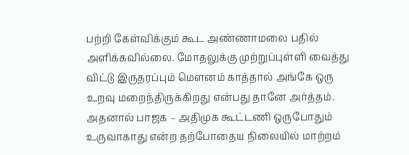பற்றி கேள்விக்கும் கூட அண்ணாமலை பதில் அளிக்கவில்லை. மோதலுக்கு முற்றுப்புள்ளி வைத்து விட்டு இருதரப்பும் மௌனம் காத்தால் அங்கே ஒரு உறவு மறைந்திருக்கிறது என்பது தானே அர்த்தம்.
அதனால் பாஜக – அதிமுக கூட்டணி ஒருபோதும் உருவாகாது என்ற தற்போதைய நிலையில் மாற்றம்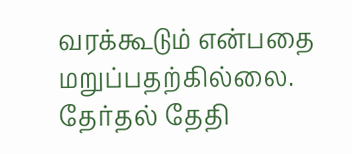வரக்கூடும் என்பதை மறுப்பதற்கில்லை.
தேர்தல் தேதி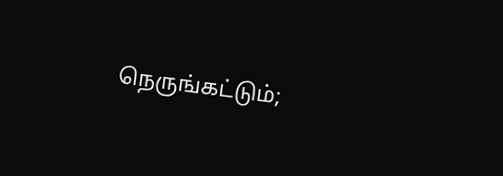நெருங்கட்டும்;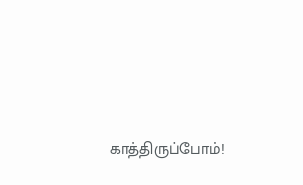காத்திருப்போம்!